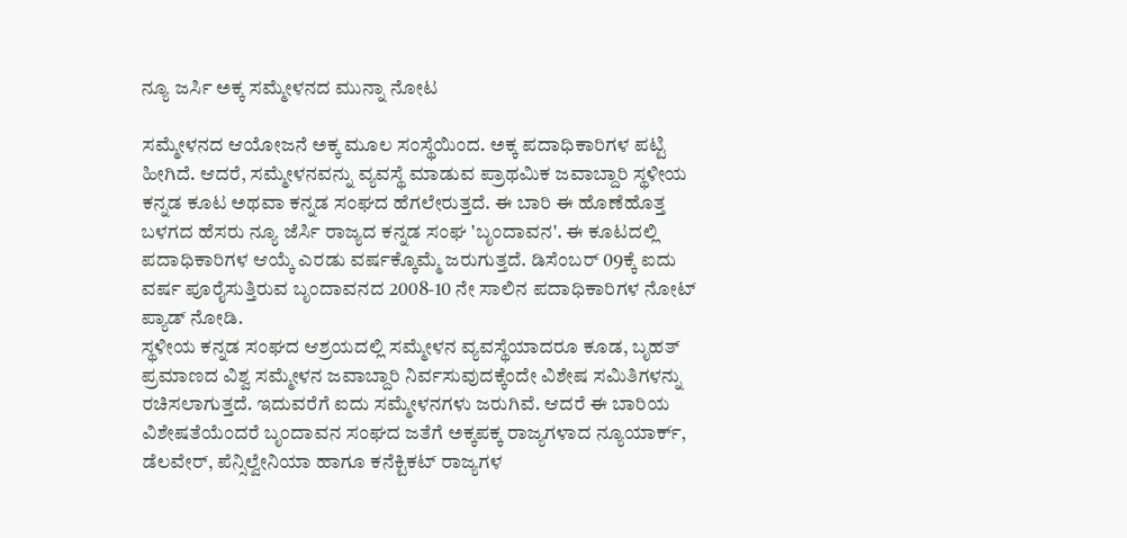ನ್ಯೂ ಜರ್ಸಿ ಅಕ್ಕ ಸಮ್ಮೇಳನದ ಮುನ್ನಾ ನೋಟ

ಸಮ್ಮೇಳನದ ಆಯೋಜನೆ ಅಕ್ಕ ಮೂಲ ಸಂಸ್ಥೆಯಿಂದ. ಅಕ್ಕ ಪದಾಧಿಕಾರಿಗಳ ಪಟ್ಟಿ ಹೀಗಿದೆ. ಆದರೆ, ಸಮ್ಮೇಳನವನ್ನು ವ್ಯವಸ್ಥೆ ಮಾಡುವ ಪ್ರಾಥಮಿಕ ಜವಾಬ್ದಾರಿ ಸ್ಥಳೀಯ ಕನ್ನಡ ಕೂಟ ಅಥವಾ ಕನ್ನಡ ಸಂಘದ ಹೆಗಲೇರುತ್ತದೆ. ಈ ಬಾರಿ ಈ ಹೊಣೆಹೊತ್ತ ಬಳಗದ ಹೆಸರು ನ್ಯೂ ಜೆರ್ಸಿ ರಾಜ್ಯದ ಕನ್ನಡ ಸಂಘ 'ಬೃಂದಾವನ'. ಈ ಕೂಟದಲ್ಲಿ ಪದಾಧಿಕಾರಿಗಳ ಆಯ್ಕೆ ಎರಡು ವರ್ಷಕ್ಕೊಮ್ಮೆ ಜರುಗುತ್ತದೆ. ಡಿಸೆಂಬರ್ 09ಕ್ಕೆ ಐದು ವರ್ಷ ಪೂರೈಸುತ್ತಿರುವ ಬೃಂದಾವನದ 2008-10 ನೇ ಸಾಲಿನ ಪದಾಧಿಕಾರಿಗಳ ನೋಟ್ ಪ್ಯಾಡ್ ನೋಡಿ.
ಸ್ಥಳೀಯ ಕನ್ನಡ ಸಂಘದ ಆಶ್ರಯದಲ್ಲಿ ಸಮ್ಮೇಳನ ವ್ಯವಸ್ಥೆಯಾದರೂ ಕೂಡ, ಬೃಹತ್ ಪ್ರಮಾಣದ ವಿಶ್ವ ಸಮ್ಮೇಳನ ಜವಾಬ್ದಾರಿ ನಿರ್ವಸುವುದಕ್ಕೆಂದೇ ವಿಶೇಷ ಸಮಿತಿಗಳನ್ನು ರಚಿಸಲಾಗುತ್ತದೆ. ಇದುವರೆಗೆ ಐದು ಸಮ್ಮೇಳನಗಳು ಜರುಗಿವೆ. ಆದರೆ ಈ ಬಾರಿಯ ವಿಶೇಷತೆಯೆಂದರೆ ಬೃಂದಾವನ ಸಂಘದ ಜತೆಗೆ ಅಕ್ಕಪಕ್ಕ ರಾಜ್ಯಗಳಾದ ನ್ಯೂಯಾರ್ಕ್, ಡೆಲವೇರ್, ಪೆನ್ಸಿಲ್ವೇನಿಯಾ ಹಾಗೂ ಕನೆಕ್ಟಿಕಟ್ ರಾಜ್ಯಗಳ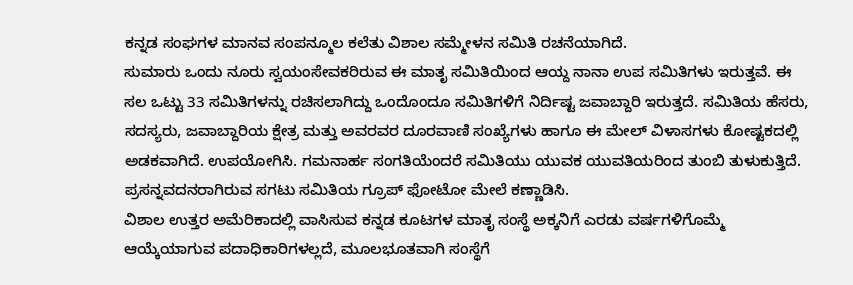ಕನ್ನಡ ಸಂಘಗಳ ಮಾನವ ಸಂಪನ್ಮೂಲ ಕಲೆತು ವಿಶಾಲ ಸಮ್ಮೇಳನ ಸಮಿತಿ ರಚನೆಯಾಗಿದೆ.
ಸುಮಾರು ಒಂದು ನೂರು ಸ್ವಯಂಸೇವಕರಿರುವ ಈ ಮಾತೃ ಸಮಿತಿಯಿಂದ ಆಯ್ದ ನಾನಾ ಉಪ ಸಮಿತಿಗಳು ಇರುತ್ತವೆ. ಈ ಸಲ ಒಟ್ಟು 33 ಸಮಿತಿಗಳನ್ನು ರಚಿಸಲಾಗಿದ್ದು ಒಂದೊಂದೂ ಸಮಿತಿಗಳಿಗೆ ನಿರ್ದಿಷ್ಟ ಜವಾಬ್ದಾರಿ ಇರುತ್ತದೆ. ಸಮಿತಿಯ ಹೆಸರು, ಸದಸ್ಯರು, ಜವಾಬ್ದಾರಿಯ ಕ್ಷೇತ್ರ ಮತ್ತು ಅವರವರ ದೂರವಾಣಿ ಸಂಖ್ಯೆಗಳು ಹಾಗೂ ಈ ಮೇಲ್ ವಿಳಾಸಗಳು ಕೋಷ್ಟಕದಲ್ಲಿ ಅಡಕವಾಗಿದೆ. ಉಪಯೋಗಿಸಿ. ಗಮನಾರ್ಹ ಸಂಗತಿಯೆಂದರೆ ಸಮಿತಿಯು ಯುವಕ ಯುವತಿಯರಿಂದ ತುಂಬಿ ತುಳುಕುತ್ತಿದೆ. ಪ್ರಸನ್ನವದನರಾಗಿರುವ ಸಗಟು ಸಮಿತಿಯ ಗ್ರೂಪ್ ಫೋಟೋ ಮೇಲೆ ಕಣ್ಣಾಡಿಸಿ.
ವಿಶಾಲ ಉತ್ತರ ಅಮೆರಿಕಾದಲ್ಲಿ ವಾಸಿಸುವ ಕನ್ನಡ ಕೂಟಗಳ ಮಾತೃ ಸಂಸ್ಥೆ ಅಕ್ಕನಿಗೆ ಎರಡು ವರ್ಷಗಳಿಗೊಮ್ಮೆ ಆಯ್ಕೆಯಾಗುವ ಪದಾಧಿಕಾರಿಗಳಲ್ಲದೆ, ಮೂಲಭೂತವಾಗಿ ಸಂಸ್ಥೆಗೆ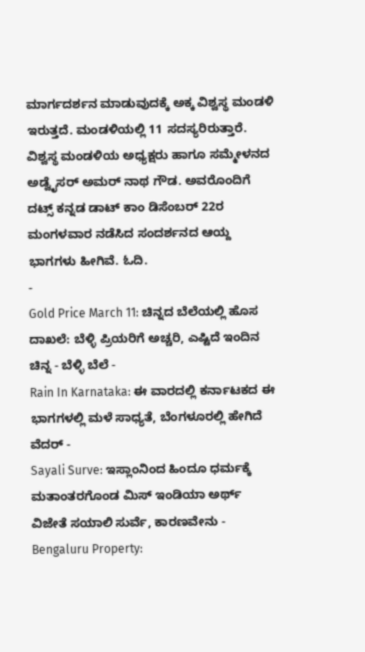ಮಾರ್ಗದರ್ಶನ ಮಾಡುವುದಕ್ಕೆ ಅಕ್ಕ ವಿಶ್ವಸ್ಥ ಮಂಡಳಿ ಇರುತ್ತದೆ. ಮಂಡಳಿಯಲ್ಲಿ 11 ಸದಸ್ಯರಿರುತ್ತಾರೆ. ವಿಶ್ವಸ್ಥ ಮಂಡಳಿಯ ಅಧ್ಯಕ್ಷರು ಹಾಗೂ ಸಮ್ಮೇಳನದ ಅಡ್ವೈಸರ್ ಅಮರ್ ನಾಥ ಗೌಡ. ಅವರೊಂದಿಗೆ ದಟ್ಸ್ ಕನ್ನಡ ಡಾಟ್ ಕಾಂ ಡಿಸೆಂಬರ್ 22ರ ಮಂಗಳವಾರ ನಡೆಸಿದ ಸಂದರ್ಶನದ ಆಯ್ದ ಭಾಗಗಳು ಹೀಗಿವೆ. ಓದಿ.
-
Gold Price March 11: ಚಿನ್ನದ ಬೆಲೆಯಲ್ಲಿ ಹೊಸ ದಾಖಲೆ: ಬೆಳ್ಳಿ ಪ್ರಿಯರಿಗೆ ಅಚ್ಚರಿ, ಎಷ್ಟಿದೆ ಇಂದಿನ ಚಿನ್ನ - ಬೆಳ್ಳಿ ಬೆಲೆ -
Rain In Karnataka: ಈ ವಾರದಲ್ಲಿ ಕರ್ನಾಟಕದ ಈ ಭಾಗಗಳಲ್ಲಿ ಮಳೆ ಸಾಧ್ಯತೆ, ಬೆಂಗಳೂರಲ್ಲಿ ಹೇಗಿದೆ ವೆದರ್ -
Sayali Surve: ಇಸ್ಲಾಂನಿಂದ ಹಿಂದೂ ಧರ್ಮಕ್ಕೆ ಮತಾಂತರಗೊಂಡ ಮಿಸ್ ಇಂಡಿಯಾ ಅರ್ಥ್ ವಿಜೇತೆ ಸಯಾಲಿ ಸುರ್ವೆ, ಕಾರಣವೇನು -
Bengaluru Property: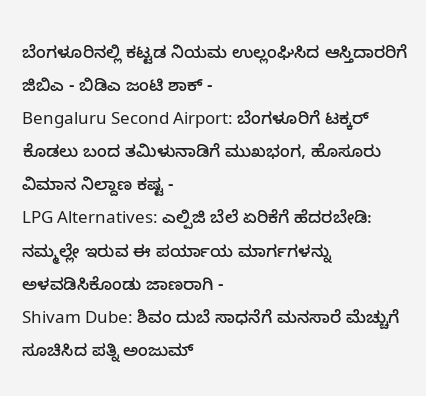ಬೆಂಗಳೂರಿನಲ್ಲಿ ಕಟ್ಟಡ ನಿಯಮ ಉಲ್ಲಂಘಿಸಿದ ಆಸ್ತಿದಾರರಿಗೆ ಜಿಬಿಎ - ಬಿಡಿಎ ಜಂಟಿ ಶಾಕ್ -
Bengaluru Second Airport: ಬೆಂಗಳೂರಿಗೆ ಟಕ್ಕರ್ ಕೊಡಲು ಬಂದ ತಮಿಳುನಾಡಿಗೆ ಮುಖಭಂಗ, ಹೊಸೂರು ವಿಮಾನ ನಿಲ್ದಾಣ ಕಷ್ಟ -
LPG Alternatives: ಎಲ್ಪಿಜಿ ಬೆಲೆ ಏರಿಕೆಗೆ ಹೆದರಬೇಡಿ: ನಮ್ಮಲ್ಲೇ ಇರುವ ಈ ಪರ್ಯಾಯ ಮಾರ್ಗಗಳನ್ನು ಅಳವಡಿಸಿಕೊಂಡು ಜಾಣರಾಗಿ -
Shivam Dube: ಶಿವಂ ದುಬೆ ಸಾಧನೆಗೆ ಮನಸಾರೆ ಮೆಚ್ಚುಗೆ ಸೂಚಿಸಿದ ಪತ್ನಿ ಅಂಜುಮ್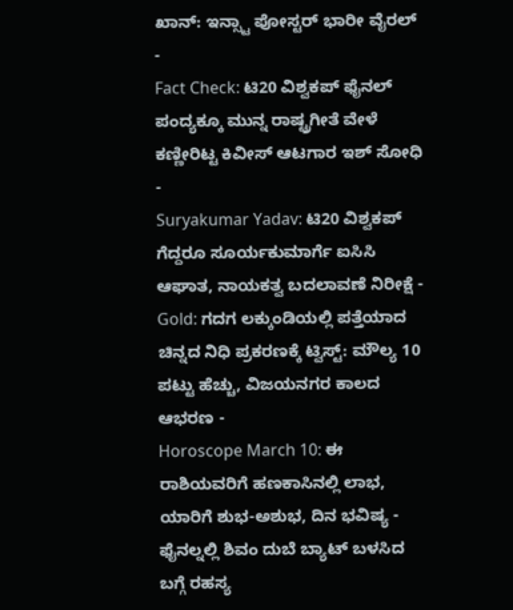ಖಾನ್: ಇನ್ಸ್ಟಾ ಪೋಸ್ಟರ್ ಭಾರೀ ವೈರಲ್ -
Fact Check: ಟಿ20 ವಿಶ್ವಕಪ್ ಫೈನಲ್ ಪಂದ್ಯಕ್ಕೂ ಮುನ್ನ ರಾಷ್ಟ್ರಗೀತೆ ವೇಳೆ ಕಣ್ಣೀರಿಟ್ಟ ಕಿವೀಸ್ ಆಟಗಾರ ಇಶ್ ಸೋಧಿ -
Suryakumar Yadav: ಟಿ20 ವಿಶ್ವಕಪ್ ಗೆದ್ದರೂ ಸೂರ್ಯಕುಮಾರ್ಗೆ ಐಸಿಸಿ ಆಘಾತ, ನಾಯಕತ್ವ ಬದಲಾವಣೆ ನಿರೀಕ್ಷೆ -
Gold: ಗದಗ ಲಕ್ಕುಂಡಿಯಲ್ಲಿ ಪತ್ತೆಯಾದ ಚಿನ್ನದ ನಿಧಿ ಪ್ರಕರಣಕ್ಕೆ ಟ್ವಿಸ್ಟ್: ಮೌಲ್ಯ 10 ಪಟ್ಟು ಹೆಚ್ಚು, ವಿಜಯನಗರ ಕಾಲದ ಆಭರಣ -
Horoscope March 10: ಈ ರಾಶಿಯವರಿಗೆ ಹಣಕಾಸಿನಲ್ಲಿ ಲಾಭ, ಯಾರಿಗೆ ಶುಭ-ಅಶುಭ, ದಿನ ಭವಿಷ್ಯ -
ಫೈನಲ್ನಲ್ಲಿ ಶಿವಂ ದುಬೆ ಬ್ಯಾಟ್ ಬಳಸಿದ ಬಗ್ಗೆ ರಹಸ್ಯ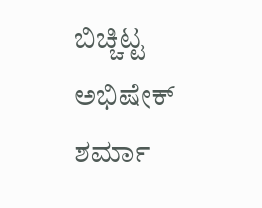ಬಿಚ್ಚಿಟ್ಟ ಅಭಿಷೇಕ್ ಶರ್ಮಾ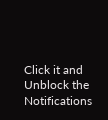Click it and Unblock the Notifications